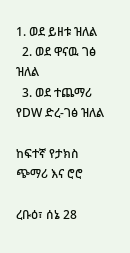1. ወደ ይዘቱ ዝለል
  2. ወደ ዋናዉ ገፅ ዝለል
  3. ወደ ተጨማሪ የDW ድረ-ገፅ ዝለል

ከፍተኛ የታክስ ጭማሪ እና ሮሮ

ረቡዕ፣ ሰኔ 28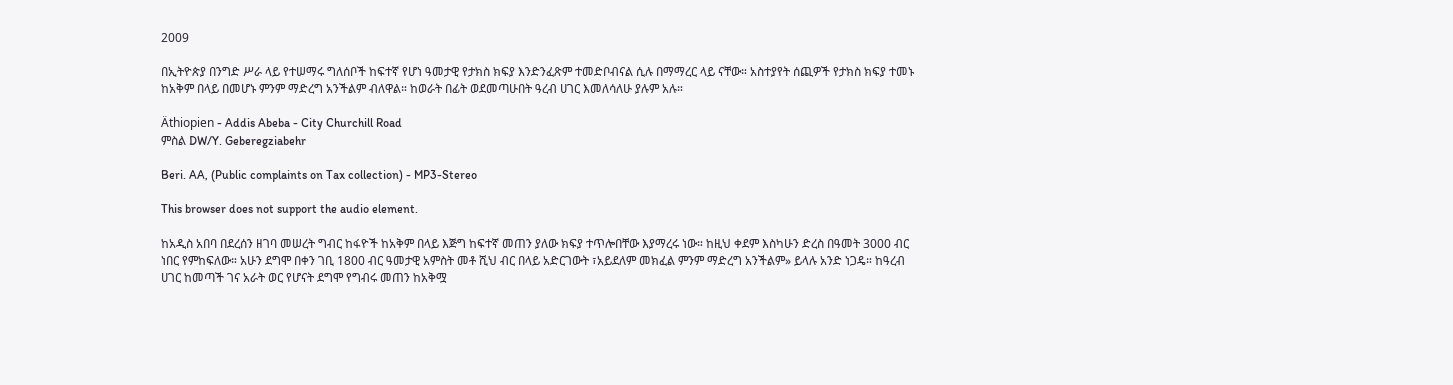2009

በኢትዮጵያ በንግድ ሥራ ላይ የተሠማሩ ግለሰቦች ከፍተኛ የሆነ ዓመታዊ የታክስ ክፍያ እንድንፈጽም ተመድቦብናል ሲሉ በማማረር ላይ ናቸው። አስተያየት ሰጪዎች የታክስ ክፍያ ተመኑ ከአቅም በላይ በመሆኑ ምንም ማድረግ አንችልም ብለዋል። ከወራት በፊት ወደመጣሁበት ዓረብ ሀገር እመለሳለሁ ያሉም አሉ።

Äthiopien - Addis Abeba - City Churchill Road
ምስል DW/Y. Geberegziabehr

Beri. AA, (Public complaints on Tax collection) - MP3-Stereo

This browser does not support the audio element.

ከአዲስ አበባ በደረሰን ዘገባ መሠረት ግብር ከፋዮች ከአቅም በላይ እጅግ ከፍተኛ መጠን ያለው ክፍያ ተጥሎበቸው እያማረሩ ነው። ከዚህ ቀደም እስካሁን ድረስ በዓመት 3000 ብር ነበር የምከፍለው። አሁን ደግሞ በቀን ገቢ 1800 ብር ዓመታዊ አምስት መቶ ሺህ ብር በላይ አድርገውት ፣አይደለም መክፈል ምንም ማድረግ አንችልም» ይላሉ አንድ ነጋዴ። ከዓረብ ሀገር ከመጣች ገና አራት ወር የሆናት ደግሞ የግብሩ መጠን ከአቅሟ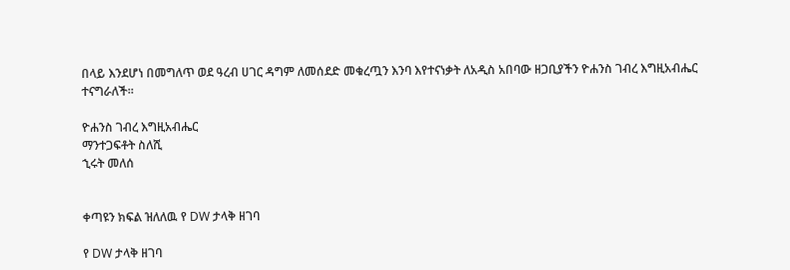በላይ እንደሆነ በመግለጥ ወደ ዓረብ ሀገር ዳግም ለመሰደድ መቁረጧን እንባ እየተናነቃት ለአዲስ አበባው ዘጋቢያችን ዮሐንስ ገብረ እግዚአብሔር ተናግራለች።

ዮሐንስ ገብረ እግዚአብሔር
ማንተጋፍቶት ስለሺ
ኂሩት መለሰ


ቀጣዩን ክፍል ዝለለዉ የ DW ታላቅ ዘገባ

የ DW ታላቅ ዘገባ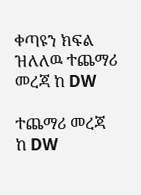ቀጣዩን ክፍል ዝለለዉ ተጨማሪ መረጃ ከ DW

ተጨማሪ መረጃ ከ DW